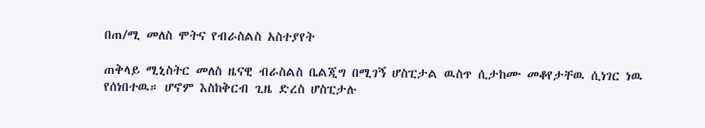በጠ/ሚ መለስ ሞትና የብራስልስ አስተያየት

ጠቅላይ ሚኒስትር መለስ ዜናዊ ብራስልስ ቤልጂግ በሚገኝ ሆስፒታል ዉስጥ ሲታከሙ መቆየታቸዉ ሲነገር ነዉ የሰነበተዉ። ሆኖም እስከቅርብ ጊዜ ድረስ ሆስፒታሉ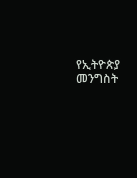የኢትዮጵያ መንግስት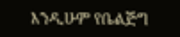እንዲሁም የቤልጅግ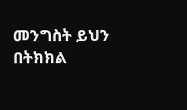መንግስት ይህን በትክክል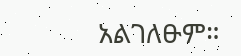አልገለፁም።